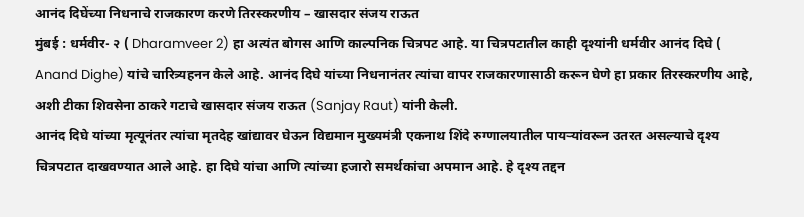आनंद दिघेंच्या निधनाचे राजकारण करणे तिरस्करणीय – खासदार संजय राऊत
मुंबई : धर्मवीर- २ ( Dharamveer 2) हा अत्यंत बोगस आणि काल्पनिक चित्रपट आहे. या चित्रपटातील काही दृश्यांनी धर्मवीर आनंद दिघे ( Anand Dighe) यांचे चारित्र्यहनन केले आहे. आनंद दिघे यांच्या निधनानंतर त्यांचा वापर राजकारणासाठी करून घेणे हा प्रकार तिरस्करणीय आहे, अशी टीका शिवसेना ठाकरे गटाचे खासदार संजय राऊत (Sanjay Raut) यांनी केली.
आनंद दिघे यांच्या मृत्यूनंतर त्यांचा मृतदेह खांद्यावर घेऊन विद्यमान मुख्यमंत्री एकनाथ शिंदे रुग्णालयातील पायऱ्यांवरून उतरत असल्याचे दृश्य चित्रपटात दाखवण्यात आले आहे. हा दिघे यांचा आणि त्यांच्या हजारो समर्थकांचा अपमान आहे. हे दृश्य तद्दन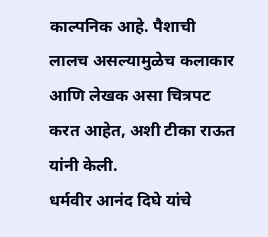काल्पनिक आहे. पैशाची लालच असल्यामुळेच कलाकार आणि लेखक असा चित्रपट करत आहेत, अशी टीका राऊत यांनी केली.
धर्मवीर आनंद दिघे यांचे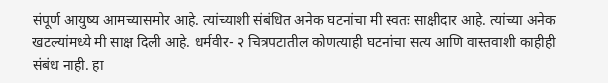संपूर्ण आयुष्य आमच्यासमोर आहे. त्यांच्याशी संबंधित अनेक घटनांचा मी स्वतः साक्षीदार आहे. त्यांच्या अनेक खटल्यांमध्ये मी साक्ष दिली आहे. धर्मवीर- २ चित्रपटातील कोणत्याही घटनांचा सत्य आणि वास्तवाशी काहीही संबंध नाही. हा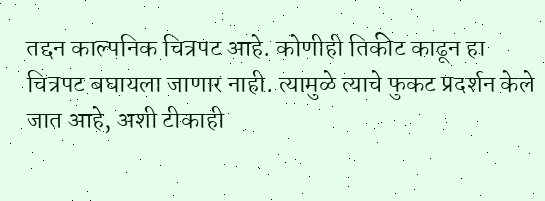तद्दन काल्पनिक चित्रपट आहे. कोणीही तिकीट काढून हा चित्रपट बघायला जाणार नाही. त्यामुळे त्याचे फुकट प्रदर्शन केले जात आहे, अशी टीकाही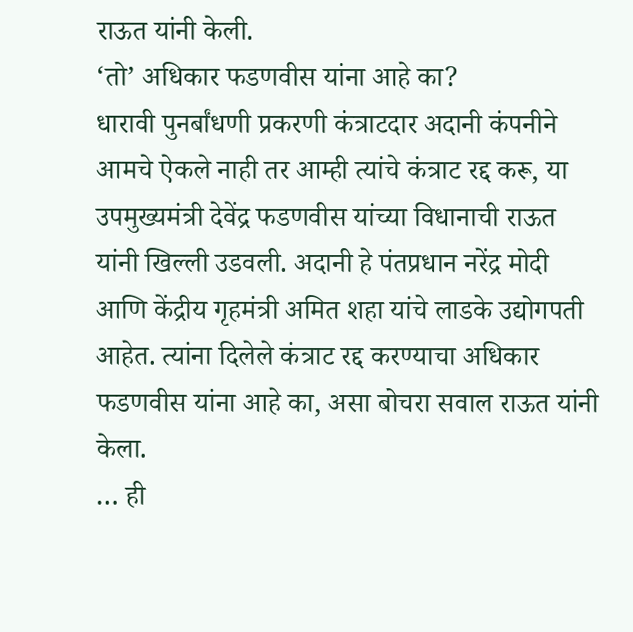राऊत यांनी केली.
‘तो’ अधिकार फडणवीस यांना आहे का?
धारावी पुनर्बांधणी प्रकरणी कंत्राटदार अदानी कंपनीने आमचे ऐकले नाही तर आम्ही त्यांचे कंत्राट रद्द करू, या उपमुख्यमंत्री देवेंद्र फडणवीस यांच्या विधानाची राऊत यांनी खिल्ली उडवली. अदानी हे पंतप्रधान नरेंद्र मोदी आणि केंद्रीय गृहमंत्री अमित शहा यांचे लाडके उद्योगपती आहेत. त्यांना दिलेले कंत्राट रद्द करण्याचा अधिकार फडणवीस यांना आहे का, असा बोचरा सवाल राऊत यांनी केला.
… ही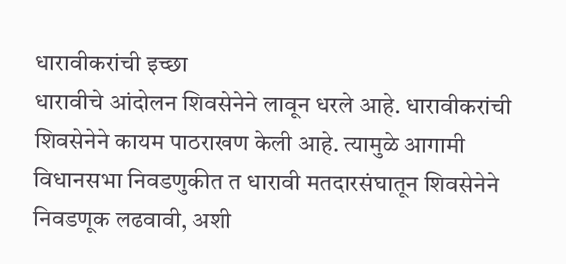धारावीकरांची इच्छा
धारावीचे आंदोलन शिवसेनेने लावून धरले आहे. धारावीकरांची शिवसेनेने कायम पाठराखण केली आहे. त्यामुळे आगामी विधानसभा निवडणुकीत त धारावी मतदारसंघातून शिवसेनेने निवडणूक लढवावी, अशी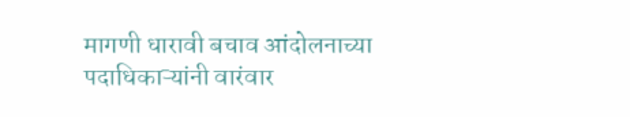मागणी धारावी बचाव आंदोलनाच्या पदाधिकाऱ्यांनी वारंवार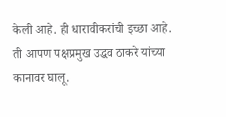केली आहे. ही धारावीकरांची इच्छा आहे. ती आपण पक्षप्रमुख उद्धव ठाकरे यांच्या कानावर घालू.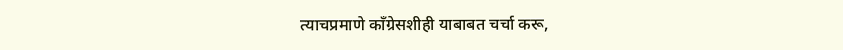त्याचप्रमाणे काँग्रेसशीही याबाबत चर्चा करू,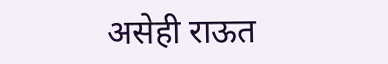असेही राऊत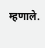म्हणाले.